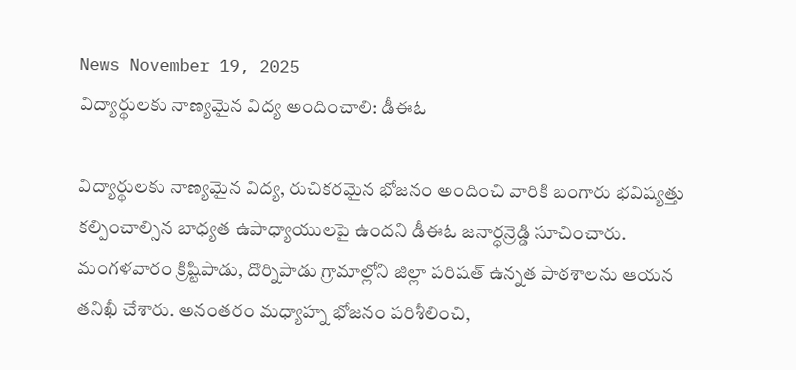News November 19, 2025
విద్యార్థులకు నాణ్యమైన విద్య అందించాలి: డీఈఓ

విద్యార్థులకు నాణ్యమైన విద్య, రుచికరమైన భోజనం అందించి వారికి బంగారు భవిష్యత్తు కల్పించాల్సిన బాధ్యత ఉపాధ్యాయులపై ఉందని డీఈఓ జనార్ధన్రెడ్డి సూచించారు. మంగళవారం క్రిష్టిపాడు, దొర్నిపాడు గ్రామాల్లోని జిల్లా పరిషత్ ఉన్నత పాఠశాలను ఆయన తనిఖీ చేశారు. అనంతరం మధ్యాహ్న భోజనం పరిశీలించి,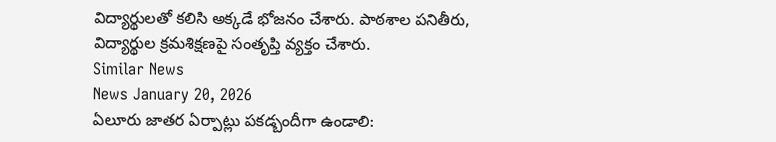విద్యార్థులతో కలిసి అక్కడే భోజనం చేశారు. పాఠశాల పనితీరు, విద్యార్థుల క్రమశిక్షణపై సంతృప్తి వ్యక్తం చేశారు.
Similar News
News January 20, 2026
ఏలూరు జాతర ఏర్పాట్లు పకడ్బందీగా ఉండాలి: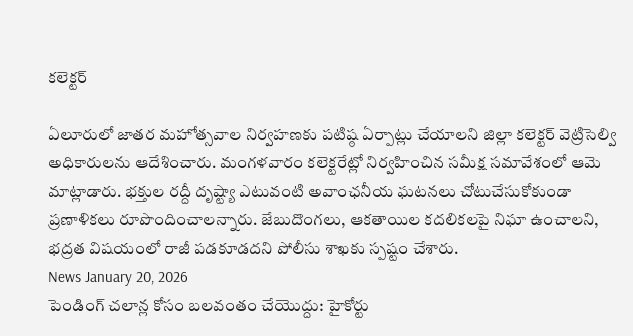కలెక్టర్

ఏలూరులో జాతర మహోత్సవాల నిర్వహణకు పటిష్ఠ ఏర్పాట్లు చేయాలని జిల్లా కలెక్టర్ వెట్రిసెల్వి అధికారులను ఆదేశించారు. మంగళవారం కలెక్టరేట్లో నిర్వహించిన సమీక్ష సమావేశంలో ఆమె మాట్లాడారు. భక్తుల రద్దీ దృష్ట్యా ఎటువంటి అవాంఛనీయ ఘటనలు చోటుచేసుకోకుండా ప్రణాళికలు రూపొందించాలన్నారు. జేబుదొంగలు, ఆకతాయిల కదలికలపై నిఘా ఉంచాలని, భద్రత విషయంలో రాజీ పడకూడదని పోలీసు శాఖకు స్పష్టం చేశారు.
News January 20, 2026
పెండింగ్ చలాన్ల కోసం బలవంతం చేయొద్దు: హైకోర్టు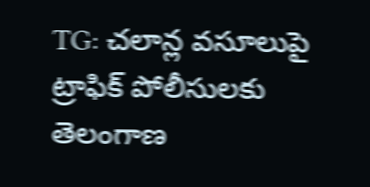TG: చలాన్ల వసూలుపై ట్రాఫిక్ పోలీసులకు తెలంగాణ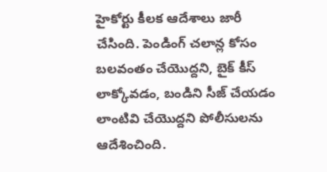హైకోర్టు కీలక ఆదేశాలు జారీ చేసింది. పెండింగ్ చలాన్ల కోసం బలవంతం చేయొద్దని, బైక్ కీస్ లాక్కోవడం, బండిని సీజ్ చేయడం లాంటివి చేయొద్దని పోలీసులను ఆదేశించింది.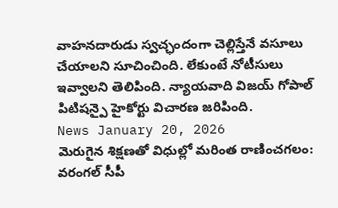వాహనదారుడు స్వచ్ఛందంగా చెల్లిస్తేనే వసూలు చేయాలని సూచించింది. లేకుంటే నోటీసులు ఇవ్వాలని తెలిపింది. న్యాయవాది విజయ్ గోపాల్ పిటిషన్పై హైకోర్టు విచారణ జరిపింది.
News January 20, 2026
మెరుగైన శిక్షణతో విధుల్లో మరింత రాణించగలం: వరంగల్ సీపీ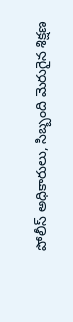పోలీస్ అధికారులు, సిబ్బంది మెరుగైన శిక్షణ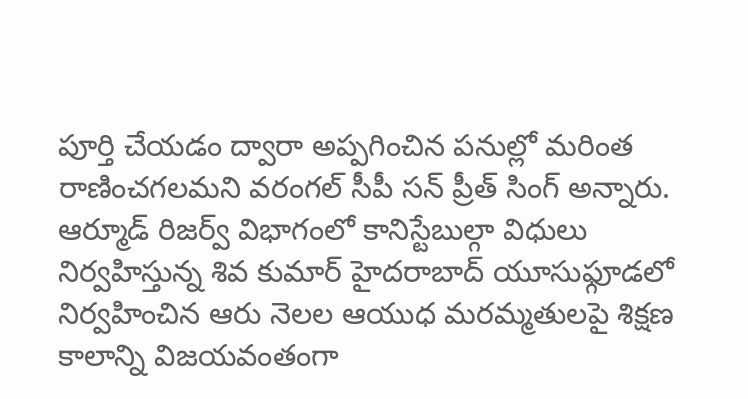పూర్తి చేయడం ద్వారా అప్పగించిన పనుల్లో మరింత రాణించగలమని వరంగల్ సీపీ సన్ ప్రీత్ సింగ్ అన్నారు. ఆర్మూడ్ రిజర్వ్ విభాగంలో కానిస్టేబుల్గా విధులు నిర్వహిస్తున్న శివ కుమార్ హైదరాబాద్ యూసుఫ్గూడలో నిర్వహించిన ఆరు నెలల ఆయుధ మరమ్మతులపై శిక్షణ కాలాన్ని విజయవంతంగా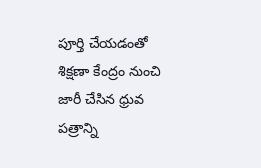పూర్తి చేయడంతో శిక్షణా కేంద్రం నుంచి జారీ చేసిన ధ్రువ పత్రాన్ని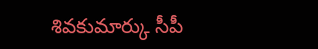శివకుమార్కు సీపీ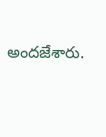అందజేశారు.